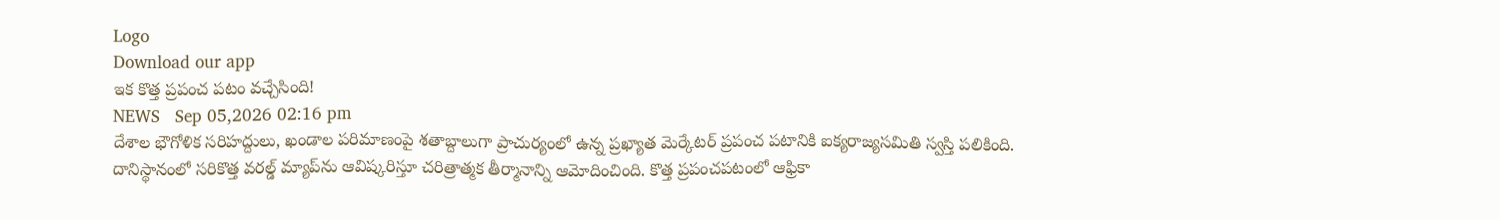Logo
Download our app
ఇక కొత్త ప్ర‌పంచ ప‌టం వ‌చ్చేసింది!
NEWS   Sep 05,2026 02:16 pm
దేశాల భౌగోళిక సరిహద్దులు, ఖండాల పరిమాణంపై శతాబ్దాలుగా ప్రాచుర్యంలో ఉన్న ప్రఖ్యాత మెర్కేటర్‌ ప్రపంచ పటానికి ఐక్యరాజ్యసమితి స్వస్తి పలికింది. దానిస్థానంలో సరికొత్త వరల్డ్‌ మ్యాప్‌ను ఆవిష్కరిస్తూ చరిత్రాత్మక తీర్మానాన్ని ఆమోదించింది. కొత్త ప్రపంచపటంలో ఆఫ్రికా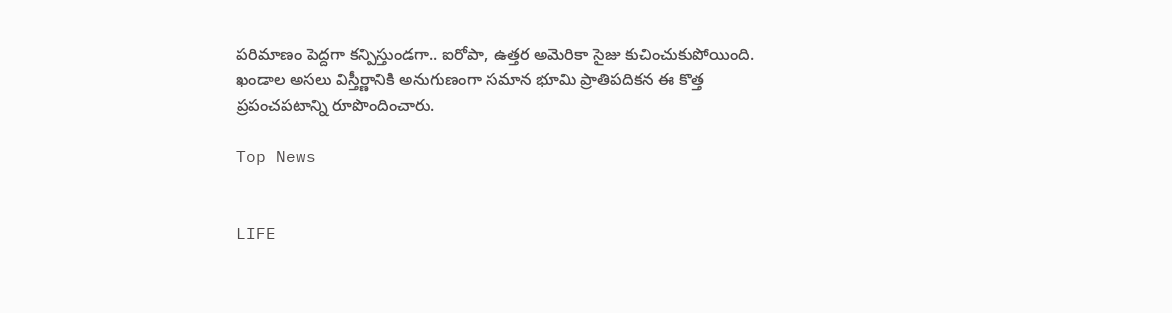పరిమాణం పెద్దగా కన్పిస్తుండగా.. ఐరోపా, ఉత్తర అమెరికా సైజు కుచించుకుపోయింది. ఖండాల అసలు విస్తీర్ణానికి అనుగుణంగా సమాన భూమి ప్రాతిపదికన ఈ కొత్త ప్రపంచపటాన్ని రూపొందించారు.

Top News


LIFE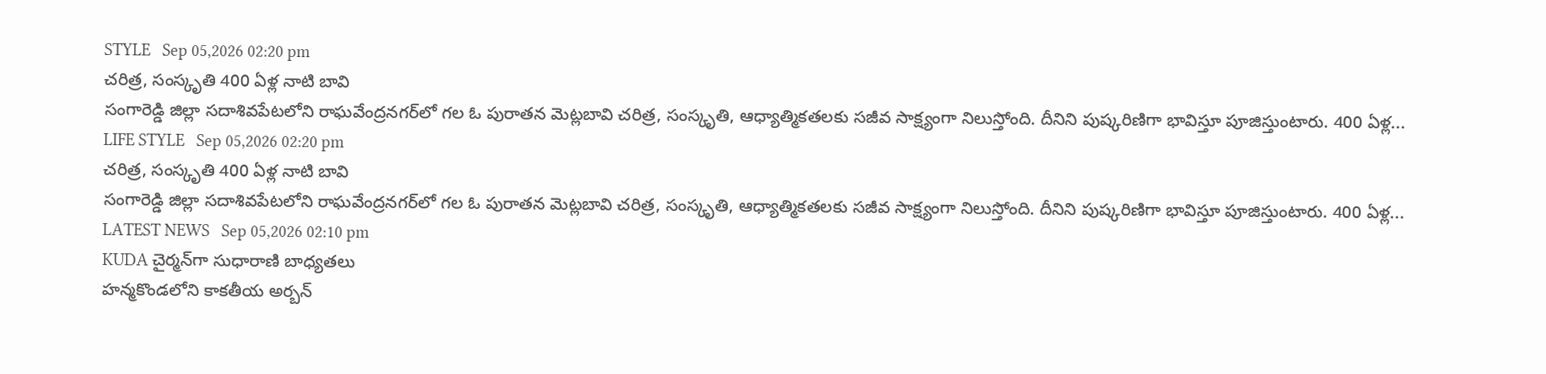STYLE   Sep 05,2026 02:20 pm
చరిత్ర, సంస్కృతి 400 ఏళ్ల నాటి బావి
సంగారెడ్డి జిల్లా సదాశివపేటలోని రాఘవేంద్రనగర్‌లో గల ఓ పురాతన మెట్లబావి చరిత్ర, సంస్కృతి, ఆధ్యాత్మికతలకు సజీవ సాక్ష్యంగా నిలుస్తోంది. దీనిని పుష్కరిణిగా భావిస్తూ పూజిస్తుంటారు. 400 ఏళ్ల...
LIFE STYLE   Sep 05,2026 02:20 pm
చరిత్ర, సంస్కృతి 400 ఏళ్ల నాటి బావి
సంగారెడ్డి జిల్లా సదాశివపేటలోని రాఘవేంద్రనగర్‌లో గల ఓ పురాతన మెట్లబావి చరిత్ర, సంస్కృతి, ఆధ్యాత్మికతలకు సజీవ సాక్ష్యంగా నిలుస్తోంది. దీనిని పుష్కరిణిగా భావిస్తూ పూజిస్తుంటారు. 400 ఏళ్ల...
LATEST NEWS   Sep 05,2026 02:10 pm
KUDA చైర్మన్‌గా సుధారాణి బాధ్యతలు
హన్మకొండలోని కాకతీయ అర్బన్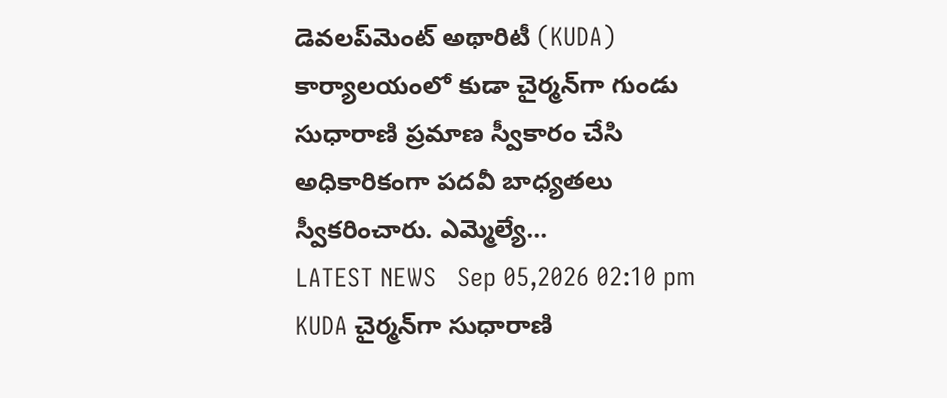డెవలప్‌మెంట్ అథారిటీ (KUDA) కార్యాలయంలో కుడా చైర్మన్‌గా గుండు సుధారాణి ప్రమాణ స్వీకారం చేసి అధికారికంగా పదవీ బాధ్యతలు స్వీకరించారు. ఎమ్మెల్యే...
LATEST NEWS   Sep 05,2026 02:10 pm
KUDA చైర్మన్‌గా సుధారాణి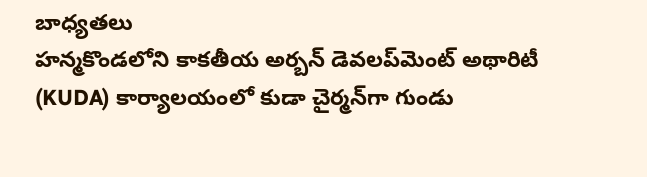బాధ్యతలు
హన్మకొండలోని కాకతీయ అర్బన్ డెవలప్‌మెంట్ అథారిటీ (KUDA) కార్యాలయంలో కుడా చైర్మన్‌గా గుండు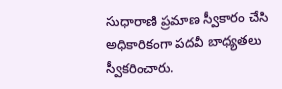సుధారాణి ప్రమాణ స్వీకారం చేసి అధికారికంగా పదవీ బాధ్యతలు స్వీకరించారు.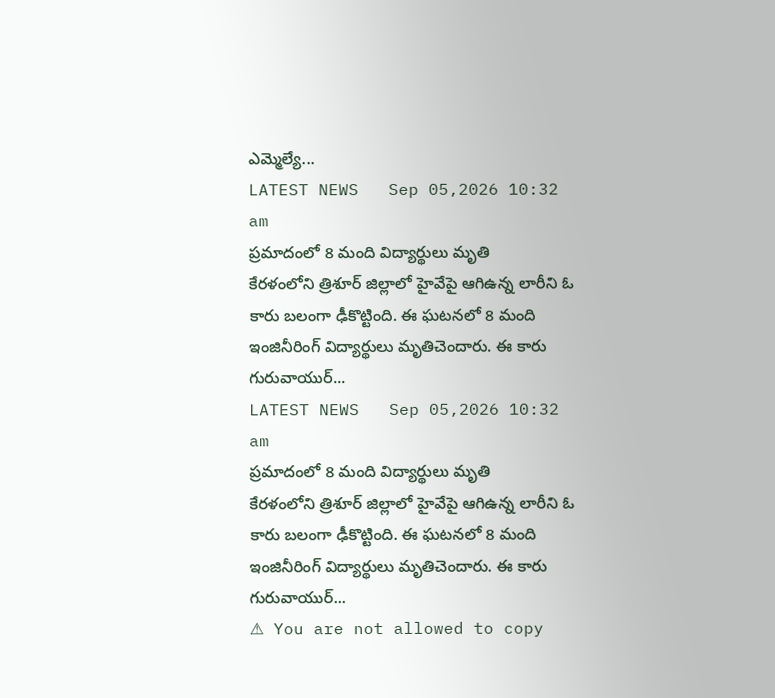ఎమ్మెల్యే...
LATEST NEWS   Sep 05,2026 10:32 am
ప్ర‌మాదంలో 8 మంది విద్యార్థులు మృతి
కేరళంలోని త్రిశూర్‌ జిల్లాలో హైవేపై ఆగిఉన్న లారీని ఓ కారు బలంగా ఢీకొట్టింది. ఈ ఘటనలో 8 మంది ఇంజినీరింగ్‌ విద్యార్థులు మృతిచెందారు. ఈ కారు గురువాయుర్‌...
LATEST NEWS   Sep 05,2026 10:32 am
ప్ర‌మాదంలో 8 మంది విద్యార్థులు మృతి
కేరళంలోని త్రిశూర్‌ జిల్లాలో హైవేపై ఆగిఉన్న లారీని ఓ కారు బలంగా ఢీకొట్టింది. ఈ ఘటనలో 8 మంది ఇంజినీరింగ్‌ విద్యార్థులు మృతిచెందారు. ఈ కారు గురువాయుర్‌...
⚠ You are not allowed to copy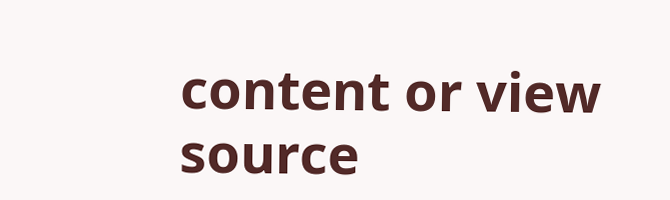content or view source